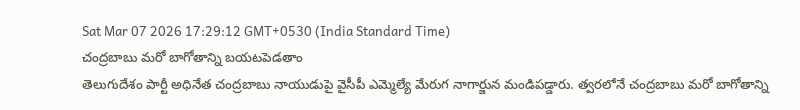Sat Mar 07 2026 17:29:12 GMT+0530 (India Standard Time)
చంద్రబాబు మరో బాగోతాన్ని బయటపెడతాం
తెలుగుదేశం పార్టీ అధినేత చంద్రబాబు నాయుడుపై వైసీపీ ఎమ్మెల్యే మేరుగ నాగార్జున మండిపడ్డారు. త్వరలోనే చంద్రబాబు మరో బాగోతాన్ని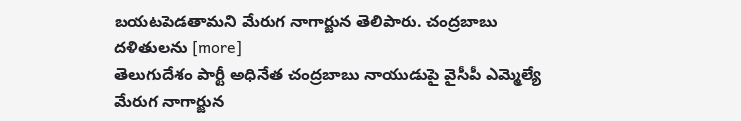బయటపెడతామని మేరుగ నాగార్జున తెలిపారు. చంద్రబాబు దళితులను [more]
తెలుగుదేశం పార్టీ అధినేత చంద్రబాబు నాయుడుపై వైసీపీ ఎమ్మెల్యే మేరుగ నాగార్జున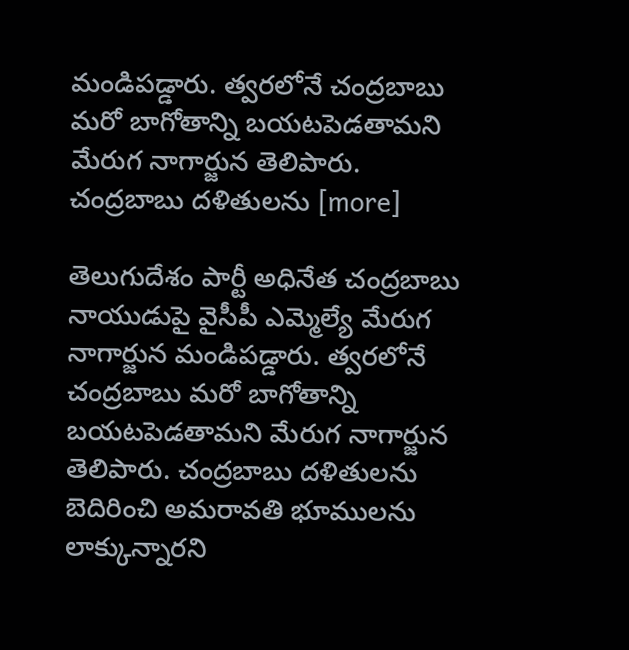మండిపడ్డారు. త్వరలోనే చంద్రబాబు మరో బాగోతాన్ని బయటపెడతామని మేరుగ నాగార్జున తెలిపారు. చంద్రబాబు దళితులను [more]

తెలుగుదేశం పార్టీ అధినేత చంద్రబాబు నాయుడుపై వైసీపీ ఎమ్మెల్యే మేరుగ నాగార్జున మండిపడ్డారు. త్వరలోనే చంద్రబాబు మరో బాగోతాన్ని బయటపెడతామని మేరుగ నాగార్జున తెలిపారు. చంద్రబాబు దళితులను బెదిరించి అమరావతి భూములను లాక్కున్నారని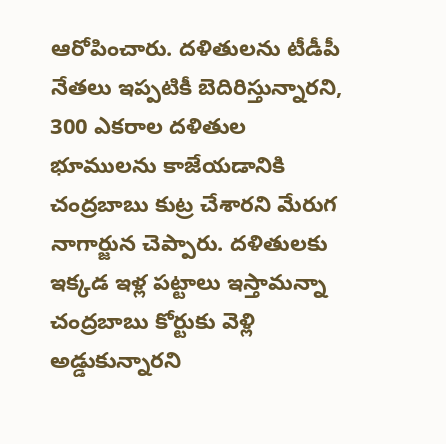ఆరోపించారు. దళితులను టీడీపీ నేతలు ఇప్పటికీ బెదిరిస్తున్నారని, 300 ఎకరాల దళితుల భూములను కాజేయడానికి చంద్రబాబు కుట్ర చేశారని మేరుగ నాగార్జున చెప్పారు. దళితులకు ఇక్కడ ఇళ్ల పట్టాలు ఇస్తామన్నా చంద్రబాబు కోర్టుకు వెళ్లి అడ్డుకున్నారని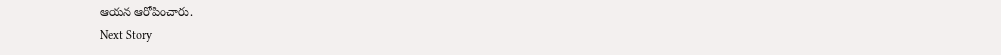ఆయన ఆరోపించారు.
Next Story